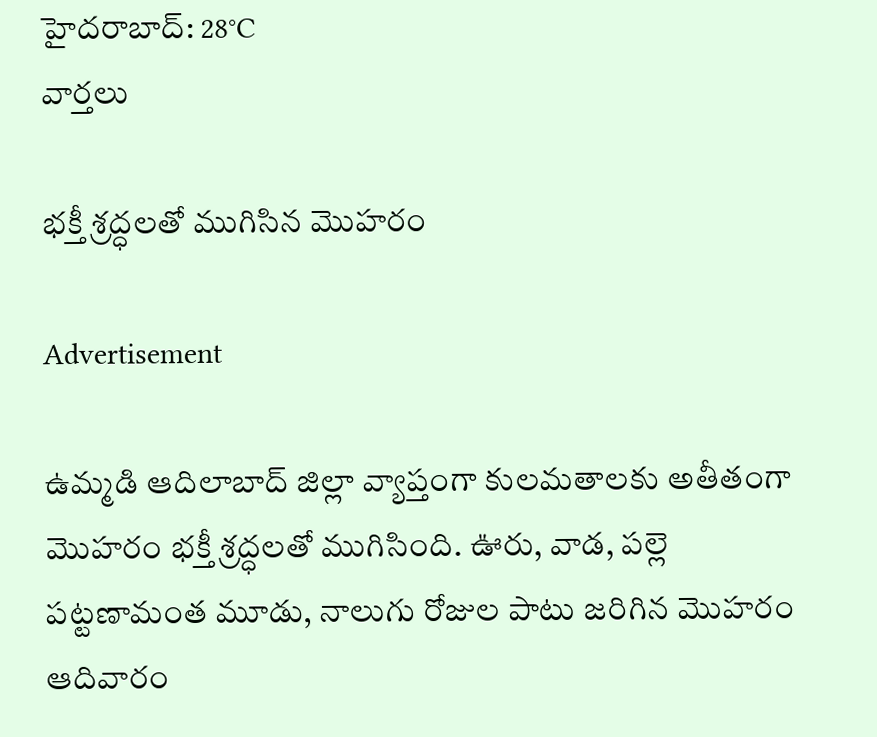హైదరాబాద్: 28°C
వార్తలు

భక్తీ శ్రద్ధలతో ముగిసిన మొహరం

Advertisement

ఉమ్మడి ఆదిలాబాద్ జిల్లా వ్యాప్తంగా కులమతాలకు అతీతంగా మొహరం భక్తీ శ్రద్ధలతో ముగిసింది. ఊరు, వాడ, పల్లె పట్టణామంత మూడు, నాలుగు రోజుల పాటు జరిగిన మొహరం ఆదివారం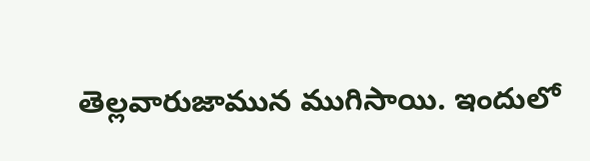తెల్లవారుజామున ముగిసాయి. ఇందులో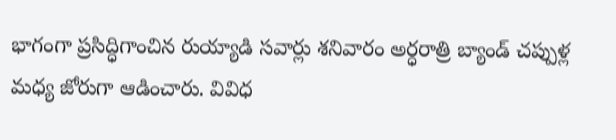భాగంగా ప్రసిద్ధిగాంచిన రుయ్యాడి సవార్లు శనివారం అర్ధరాత్రి బ్యాండ్ చప్పుళ్ల మధ్య జోరుగా ఆడించారు. వివిధ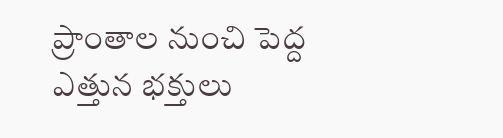ప్రాంతాల నుంచి పెద్ద ఎత్తున భక్తులు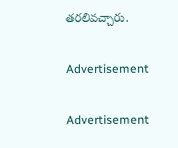తరలివచ్చారు.

Advertisement

Advertisement